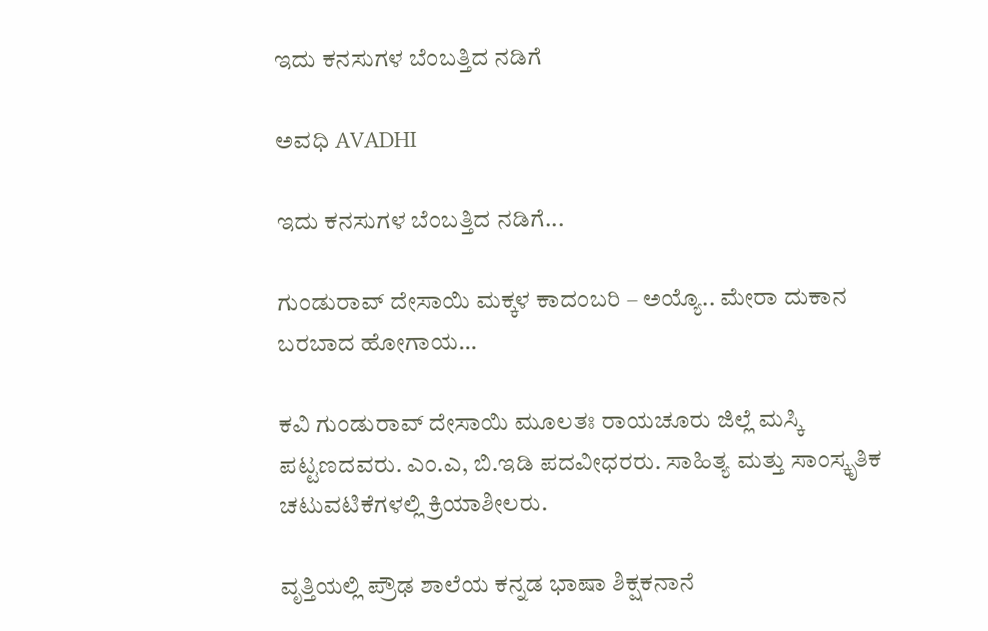ಇದು ಕನಸುಗಳ ಬೆಂಬತ್ತಿದ ನಡಿಗೆ‍

ಅವಧಿ AVADHI

ಇದು ಕನಸುಗಳ ಬೆಂಬತ್ತಿದ ನಡಿಗೆ...

ಗುಂಡುರಾವ್ ದೇಸಾಯಿ ಮಕ್ಕಳ ಕಾದಂಬರಿ – ಅಯ್ಯೊ.. ಮೇರಾ ದುಕಾನ ಬರಬಾದ ಹೋಗಾಯ…

ಕವಿ ಗುಂಡುರಾವ್ ದೇಸಾಯಿ ಮೂಲತಃ ರಾಯಚೂರು ಜಿಲ್ಲೆ ಮಸ್ಕಿ ಪಟ್ಟಣದವರು. ಎಂ.ಎ, ಬಿ.ಇಡಿ ಪದವೀಧರರು. ಸಾಹಿತ್ಯ ಮತ್ತು ಸಾಂಸ್ಕೃತಿಕ ಚಟುವಟಿಕೆಗಳಲ್ಲಿ ಕ್ರಿಯಾಶೀಲರು.

ವೃತ್ತಿಯಲ್ಲಿ ಪ್ರೌಢ ಶಾಲೆಯ ಕನ್ನಡ ಭಾಷಾ ಶಿಕ್ಷಕನಾನೆ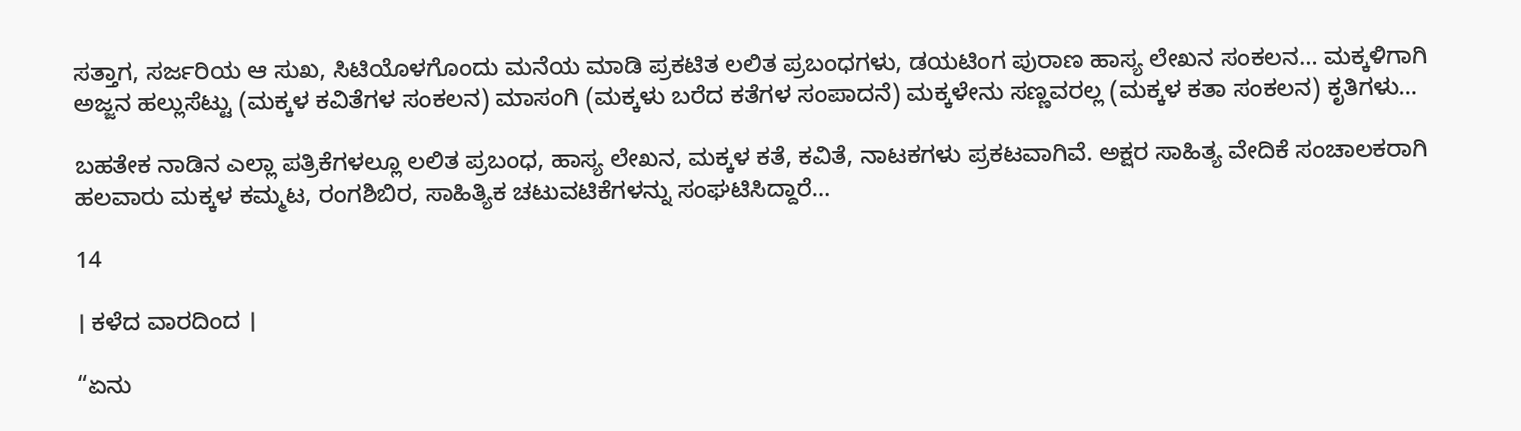ಸತ್ತಾಗ, ಸರ್ಜರಿಯ ಆ ಸುಖ, ಸಿಟಿಯೊಳಗೊಂದು ಮನೆಯ ಮಾಡಿ ಪ್ರಕಟಿತ ಲಲಿತ ಪ್ರಬಂಧಗಳು, ಡಯಟಿಂಗ ಪುರಾಣ ಹಾಸ್ಯ ಲೇಖನ ಸಂಕಲನ… ಮಕ್ಕಳಿಗಾಗಿ ಅಜ್ಜನ ಹಲ್ಲುಸೆಟ್ಟು (ಮಕ್ಕಳ‌ ಕವಿತೆಗಳ ಸಂಕಲನ) ಮಾಸಂಗಿ (ಮಕ್ಕಳು ಬರೆದ ಕತೆಗಳ ಸಂಪಾದನೆ) ಮಕ್ಕಳೇನು ಸಣ್ಣವರಲ್ಲ (ಮಕ್ಕಳ ಕತಾ ಸಂಕಲನ) ಕೃತಿಗಳು…

ಬಹತೇಕ ನಾಡಿನ ಎಲ್ಲಾ ಪತ್ರಿಕೆಗಳಲ್ಲೂ ಲಲಿತ ಪ್ರಬಂಧ, ಹಾಸ್ಯ ಲೇಖನ, ಮಕ್ಕಳ‌ ಕತೆ, ಕವಿತೆ, ನಾಟಕಗಳು ಪ್ರಕಟವಾಗಿವೆ. ಅಕ್ಷರ ಸಾಹಿತ್ಯ ವೇದಿಕೆ ಸಂಚಾಲಕರಾಗಿ ಹಲವಾರು ಮಕ್ಕಳ‌ ಕಮ್ಮಟ, ರಂಗಶಿಬಿರ, ಸಾಹಿತ್ಯಿಕ‌ ಚಟುವಟಿಕೆಗಳನ್ನು ಸಂಘಟಿಸಿದ್ದಾರೆ…

14

। ಕಳೆದ ವಾರದಿಂದ ।

“ಏನು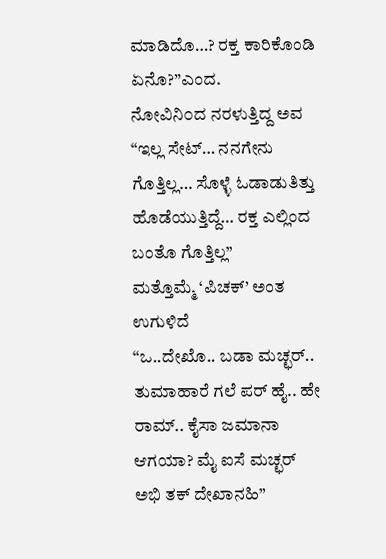ಮಾಡಿದೊ…? ರಕ್ತ ಕಾರಿಕೊಂಡಿ ಏನೊ?”ಎಂದ.
ನೋವಿನಿ೦ದ ನರಳುತ್ತಿದ್ದ ಅವ “ಇಲ್ಲ ಸೇಟ್… ನನಗೇನು ಗೊತ್ತಿಲ್ಲ… ಸೊಳ್ಳೆ ಓಡಾಡುತಿತ್ತು ಹೊಡೆಯುತ್ತಿದ್ದೆ… ರಕ್ತ ಎಲ್ಲಿಂದ ಬಂತೊ ಗೊತ್ತಿಲ್ಲ”
ಮತ್ತೊಮ್ಮೆ ‘ಪಿಚಕ್’ ಅಂತ ಉಗುಳಿದೆ
“ಒ..ದೇಖೊ.. ಬಡಾ ಮಚ್ಛರ್.. ತುಮಾಹಾರೆ ಗಲೆ ಪರ್ ಹೈ.. ಹೇ ರಾಮ್.. ಕೈಸಾ ಜಮಾನಾ ಆಗಯಾ? ಮೈ ಐಸೆ ಮಚ್ಛರ್ ಅಭಿ ತಕ್ ದೇಖಾನಹಿ”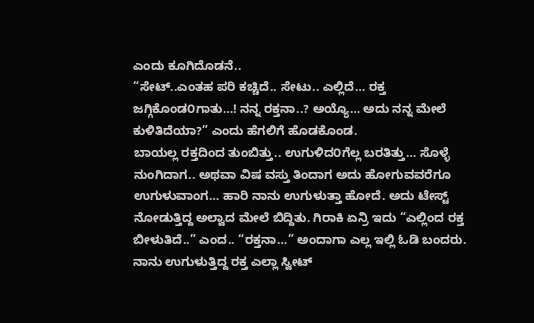ಎಂದು ಕೂಗಿದೊಡನೆ..
“ಸೇಟ್..ಎಂತಹ ಪರಿ ಕಚ್ಚಿದೆ.. ಸೇಟು.. ಎಲ್ಲಿದೆ… ರಕ್ತ ಜಗ್ಗಿಕೊಂಡ೦ಗಾತು…! ನನ್ನ ರಕ್ತನಾ..? ಅಯ್ಯೊ… ಅದು ನನ್ನ ಮೇಲೆ ಕುಳಿತಿದೆಯಾ?” ಎಂದು ಹೆಗಲಿಗೆ ಹೊಡಕೊಂಡ.
ಬಾಯಲ್ಲ ರಕ್ತದಿಂದ ತುಂಬಿತ್ತು.. ಉಗುಳಿದ೦ಗೆಲ್ಲ ಬರತಿತ್ತು… ಸೊಳ್ಳೆ ನುಂಗಿದಾಗ.. ಅಥವಾ ವಿಷ ವಸ್ತು ತಿಂದಾಗ ಅದು ಹೋಗುವವರೆಗೂ ಉಗುಳುವಾಂಗ… ಹಾರಿ ನಾನು ಉಗುಳುತ್ತಾ ಹೋದೆ. ಅದು ಟೇಸ್ಟ್ ನೋಡುತ್ತಿದ್ದ ಅಲ್ವಾದ ಮೇಲೆ ಬಿದ್ದಿತು. ಗಿರಾಕಿ ಏನ್ರಿ ಇದು “ಎಲ್ಲಿಂದ ರಕ್ತ ಬೀಳುತಿದೆ..” ಎಂದ.. “ರಕ್ತನಾ…” ಅಂದಾಗಾ ಎಲ್ಲ ಇಲ್ಲಿ ಓಡಿ ಬಂದರು. ನಾನು ಉಗುಳುತ್ತಿದ್ದ ರಕ್ತ ಎಲ್ಲಾ ಸ್ವೀಟ್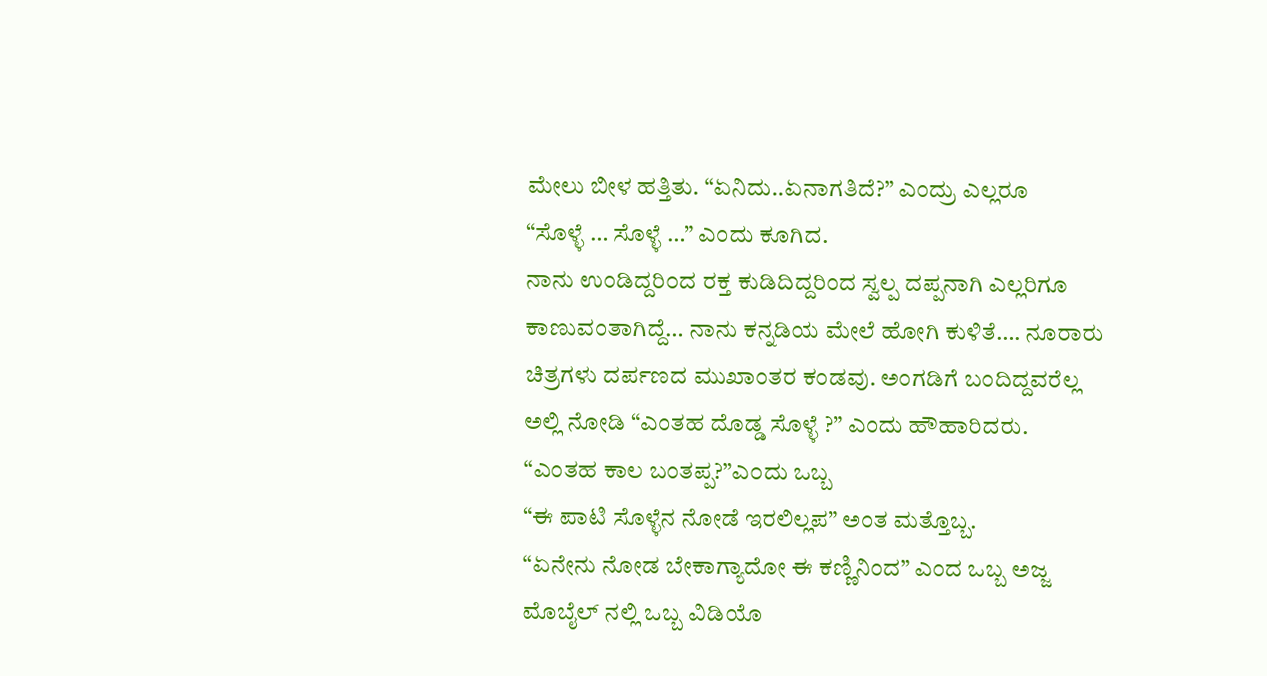ಮೇಲು ಬೀಳ ಹತ್ತಿತು. “ಏನಿದು..ಏನಾಗತಿದೆ?” ಎಂದ್ರು ಎಲ್ಲರೂ
“ಸೊಳ್ಳೆ … ಸೊಳ್ಳೆ …” ಎಂದು ಕೂಗಿದ.
ನಾನು ಉಂಡಿದ್ದರಿ೦ದ ರಕ್ತ ಕುಡಿದಿದ್ದರಿಂದ ಸ್ವಲ್ಪ ದಪ್ಪನಾಗಿ ಎಲ್ಲರಿಗೂ ಕಾಣುವಂತಾಗಿದ್ದೆ… ನಾನು ಕನ್ನಡಿಯ ಮೇಲೆ ಹೋಗಿ ಕುಳಿತೆ…. ನೂರಾರು ಚಿತ್ರಗಳು ದರ್ಪಣದ ಮುಖಾಂತರ ಕಂಡವು. ಅಂಗಡಿಗೆ ಬಂದಿದ್ದವರೆಲ್ಲ ಅಲ್ಲಿ ನೋಡಿ “ಎಂತಹ ದೊಡ್ಡ ಸೊಳ್ಳೆ ?” ಎಂದು ಹೌಹಾರಿದರು.
“ಎಂತಹ ಕಾಲ ಬಂತಪ್ಪ?”ಎ೦ದು ಒಬ್ಬ
“ಈ ಪಾಟಿ ಸೊಳ್ಳೆನ ನೋಡೆ ಇರಲಿಲ್ಲಪ” ಅಂತ ಮತ್ತೊಬ್ಬ.
“ಏನೇನು ನೋಡ ಬೇಕಾಗ್ಯಾದೋ ಈ ಕಣ್ಣಿನಿಂದ” ಎಂದ ಒಬ್ಬ ಅಜ್ಜ
ಮೊಬೈಲ್ ನಲ್ಲಿ ಒಬ್ಬ ವಿಡಿಯೊ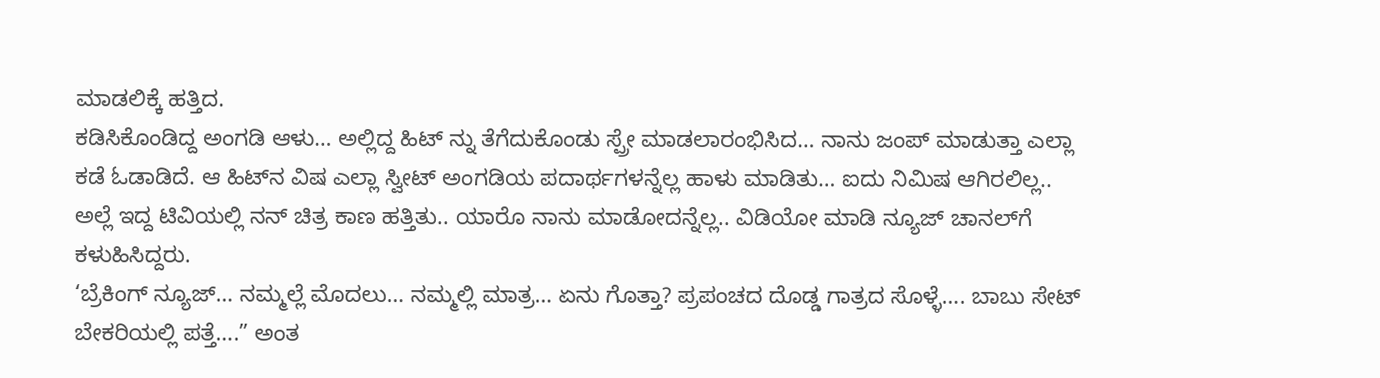ಮಾಡಲಿಕ್ಕೆ ಹತ್ತಿದ.
ಕಡಿಸಿಕೊಂಡಿದ್ದ ಅಂಗಡಿ ಆಳು… ಅಲ್ಲಿದ್ದ ಹಿಟ್ ನ್ನು ತೆಗೆದುಕೊಂಡು ಸ್ಪ್ರೇ ಮಾಡಲಾರಂಭಿಸಿದ… ನಾನು ಜಂಪ್ ಮಾಡುತ್ತಾ ಎಲ್ಲಾ ಕಡೆ ಓಡಾಡಿದೆ. ಆ ಹಿಟ್‌ನ ವಿಷ ಎಲ್ಲಾ ಸ್ವೀಟ್ ಅಂಗಡಿಯ ಪದಾರ್ಥಗಳನ್ನೆಲ್ಲ ಹಾಳು ಮಾಡಿತು… ಐದು ನಿಮಿಷ ಆಗಿರಲಿಲ್ಲ.. ಅಲ್ಲೆ ಇದ್ದ ಟಿವಿಯಲ್ಲಿ ನನ್ ಚಿತ್ರ ಕಾಣ ಹತ್ತಿತು.. ಯಾರೊ ನಾನು ಮಾಡೋದನ್ನೆಲ್ಲ.. ವಿಡಿಯೋ ಮಾಡಿ ನ್ಯೂಜ್ ಚಾನಲ್‌ಗೆ ಕಳುಹಿಸಿದ್ದರು.
‘ಬ್ರೆಕಿಂಗ್ ನ್ಯೂಜ್… ನಮ್ಮಲ್ಲೆ ಮೊದಲು… ನಮ್ಮಲ್ಲಿ ಮಾತ್ರ… ಏನು ಗೊತ್ತಾ? ಪ್ರಪಂಚದ ದೊಡ್ಡ ಗಾತ್ರದ ಸೊಳ್ಳೆ…. ಬಾಬು ಸೇಟ್ ಬೇಕರಿಯಲ್ಲಿ ಪತ್ತೆ….” ಅಂತ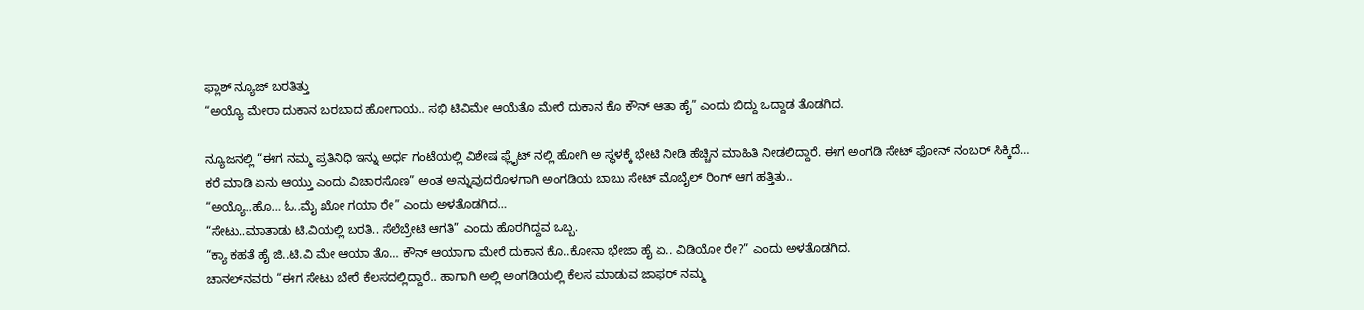ಫ್ಲಾಶ್ ನ್ಯೂಜ್ ಬರತಿತ್ತು
“ಅಯ್ಯೊ ಮೇರಾ ದುಕಾನ ಬರಬಾದ ಹೋಗಾಯ.. ಸಭಿ ಟಿವಿಮೇ ಆಯೆತೊ ಮೇರೆ ದುಕಾನ ಕೊ ಕೌನ್ ಆತಾ ಹೈ” ಎಂದು ಬಿದ್ದು ಒದ್ದಾಡ ತೊಡಗಿದ.

ನ್ಯೂಜನಲ್ಲಿ “ಈಗ ನಮ್ಮ ಪ್ರತಿನಿಧಿ ಇನ್ನು ಅರ್ಧ ಗಂಟೆಯಲ್ಲಿ ವಿಶೇಷ ಫ್ಲೈಟ್ ನಲ್ಲಿ ಹೋಗಿ ಅ ಸ್ಥಳಕ್ಕೆ ಭೇಟಿ ನೀಡಿ ಹೆಚ್ಚಿನ ಮಾಹಿತಿ ನೀಡಲಿದ್ದಾರೆ. ಈಗ ಅಂಗಡಿ ಸೇಟ್ ಫೋನ್ ನಂಬರ್ ಸಿಕ್ಕಿದೆ… ಕರೆ ಮಾಡಿ ಏನು ಆಯ್ತು ಎಂದು ವಿಚಾರಸೊಣ” ಅಂತ ಅನ್ನುವುದರೊಳಗಾಗಿ ಅಂಗಡಿಯ ಬಾಬು ಸೇಟ್ ಮೊಬೈಲ್ ರಿಂಗ್ ಆಗ ಹತ್ತಿತು..
“ಅಯ್ಯೊ..ಹೊ… ಓ..ಮೈ ಖೋ ಗಯಾ ರೇ” ಎಂದು ಅಳತೊಡಗಿದ…
“ಸೇಟು..ಮಾತಾಡು ಟಿ.ವಿಯಲ್ಲಿ ಬರತಿ.. ಸೆಲೆಬ್ರೇಟಿ ಆಗತಿ” ಎಂದು ಹೊರಗಿದ್ದವ ಒಬ್ಬ.
“ಕ್ಯಾ ಕಹತೆ ಹೈ ಜಿ..ಟಿ.ವಿ ಮೇ ಆಯಾ ತೊ… ಕೌನ್ ಆಯಾಗಾ ಮೇರೆ ದುಕಾನ ಕೊ..ಕೋನಾ ಭೇಜಾ ಹೈ ಏ.. ವಿಡಿಯೋ ರೇ?” ಎಂದು ಅಳತೊಡಗಿದ.
ಚಾನಲ್‌ನವರು “ಈಗ ಸೇಟು ಬೇರೆ ಕೆಲಸದಲ್ಲಿದ್ದಾರೆ.. ಹಾಗಾಗಿ ಅಲ್ಲಿ ಅಂಗಡಿಯಲ್ಲಿ ಕೆಲಸ ಮಾಡುವ ಜಾಫರ್ ನಮ್ಮ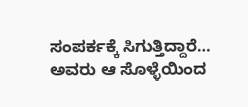ಸಂಪರ್ಕಕ್ಕೆ ಸಿಗುತ್ತಿದ್ದಾರೆ… ಅವರು ಆ ಸೊಳ್ಳೆಯಿಂದ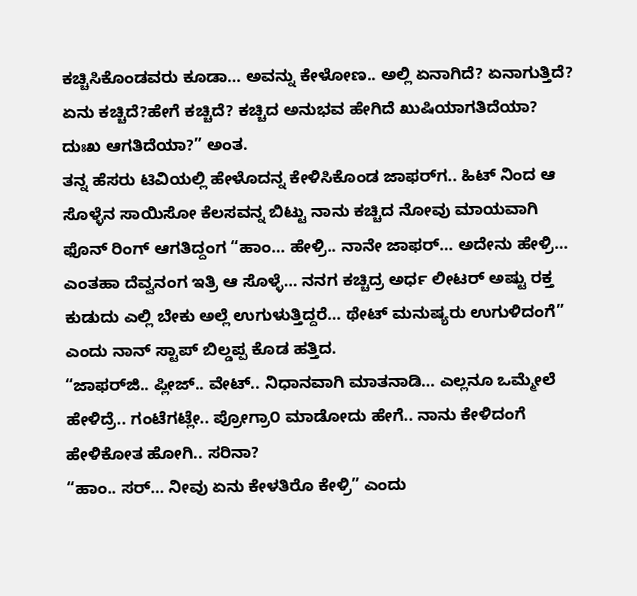ಕಚ್ಚಿಸಿಕೊಂಡವರು ಕೂಡಾ… ಅವನ್ನು ಕೇಳೋಣ.. ಅಲ್ಲಿ ಏನಾಗಿದೆ? ಏನಾಗುತ್ತಿದೆ? ಏನು ಕಚ್ಚಿದೆ?ಹೇಗೆ ಕಚ್ಚಿದೆ? ಕಚ್ಚಿದ ಅನುಭವ ಹೇಗಿದೆ ಖುಷಿಯಾಗತಿದೆಯಾ? ದುಃಖ ಆಗತಿದೆಯಾ?” ಅಂತ.
ತನ್ನ ಹೆಸರು ಟಿವಿಯಲ್ಲಿ ಹೇಳೊದನ್ನ ಕೇಳಿಸಿಕೊಂಡ ಜಾಫರ್‌ಗ.. ಹಿಟ್ ನಿಂದ ಆ ಸೊಳ್ಳೆನ ಸಾಯಿಸೋ ಕೆಲಸವನ್ನ ಬಿಟ್ಟು ನಾನು ಕಚ್ಚಿದ ನೋವು ಮಾಯವಾಗಿ ಫೊನ್ ರಿಂಗ್ ಆಗತಿದ್ದಂಗ “ಹಾಂ… ಹೇಳ್ರಿ.. ನಾನೇ ಜಾಫರ್… ಅದೇನು ಹೇಳ್ರಿ… ಎಂತಹಾ ದೆವ್ವನಂಗ ಇತ್ರಿ ಆ ಸೊಳ್ಳೆ… ನನಗ ಕಚ್ಚಿದ್ರ ಅರ್ಧ ಲೀಟರ್ ಅಷ್ಟು ರಕ್ತ ಕುಡುದು ಎಲ್ಲಿ ಬೇಕು ಅಲ್ಲೆ ಉಗುಳುತ್ತಿದ್ದರೆ… ಥೇಟ್ ಮನುಷ್ಯರು ಉಗುಳಿದಂಗೆ” ಎಂದು ನಾನ್ ಸ್ಟಾಪ್ ಬಿಲ್ಡಪ್ಪ ಕೊಡ ಹತ್ತಿದ.
“ಜಾಫರ್‌ಜಿ.. ಪ್ಲೀಜ್.. ವೇಟ್.. ನಿಧಾನವಾಗಿ ಮಾತನಾಡಿ… ಎಲ್ಲನೂ ಒಮ್ಮೇಲೆ ಹೇಳಿದ್ರೆ.. ಗಂಟೆಗಟ್ಲೇ.. ಪ್ರೋಗ್ರಾ೦ ಮಾಡೋದು ಹೇಗೆ.. ನಾನು ಕೇಳಿದಂಗೆ ಹೇಳಿಕೋತ ಹೋಗಿ.. ಸರಿನಾ?
“ಹಾಂ.. ಸರ್… ನೀವು ಏನು ಕೇಳತಿರೊ ಕೇಳ್ರಿ” ಎಂದು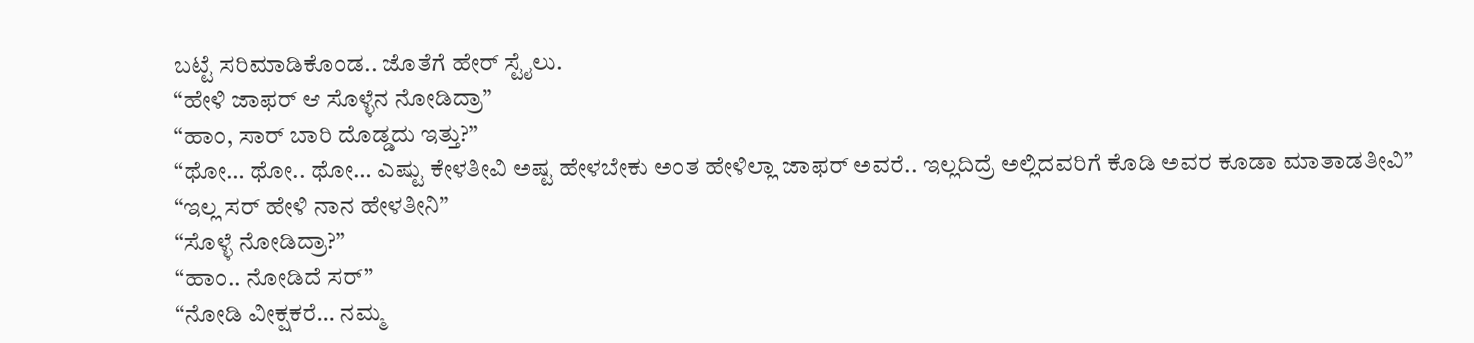ಬಟ್ಟೆ ಸರಿಮಾಡಿಕೊಂಡ.. ಜೊತೆಗೆ ಹೇರ್ ಸ್ಟೈಲು.
“ಹೇಳಿ ಜಾಫರ್ ಆ ಸೊಳ್ಳೆನ ನೋಡಿದ್ರಾ”
“ಹಾಂ, ಸಾರ್ ಬಾರಿ ದೊಡ್ಡದು ಇತ್ತು?”
“ಥೋ… ಥೋ.. ಥೋ… ಎಷ್ಟು ಕೇಳತೀವಿ ಅಷ್ಟ ಹೇಳಬೇಕು ಅಂತ ಹೇಳಿಲ್ಲಾ ಜಾಫರ್ ಅವರೆ.. ಇಲ್ಲದಿದ್ರೆ ಅಲ್ಲಿದವರಿಗೆ ಕೊಡಿ ಅವರ ಕೂಡಾ ಮಾತಾಡತೀವಿ”
“ಇಲ್ಲ ಸರ್ ಹೇಳಿ ನಾನ ಹೇಳತೀನಿ”
“ಸೊಳ್ಳೆ ನೋಡಿದ್ರಾ?”
“ಹಾಂ.. ನೋಡಿದೆ ಸರ್”
“ನೋಡಿ ವೀಕ್ಷಕರೆ… ನಮ್ಮ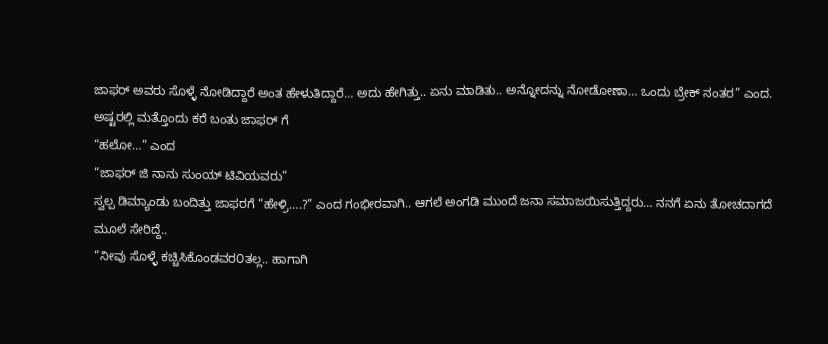ಜಾಫರ್ ಅವರು ಸೊಳ್ಳೆ ನೋಡಿದ್ದಾರೆ ಅಂತ ಹೇಳುತಿದ್ದಾರೆ… ಅದು ಹೇಗಿತ್ತು.. ಏನು ಮಾಡಿತು.. ಅನ್ನೋದನ್ನು ನೋಡೋಣಾ… ಒಂದು ಬ್ರೇಕ್ ನಂತರ” ಎಂದ.
ಅಷ್ಟರಲ್ಲಿ ಮತ್ತೊಂದು ಕರೆ ಬಂತು ಜಾಫರ್ ಗೆ
“ಹಲೋ…” ಎಂದ
“ಜಾಫರ್ ಜಿ ನಾನು ಸುಂಯ್ ಟಿವಿಯವರು”
ಸ್ವಲ್ಪ ಡಿಮ್ಯಾಂಡು ಬಂದಿತ್ತು ಜಾಫರಗೆ “ಹೇಳ್ರಿ….?” ಎಂದ ಗಂಭೀರವಾಗಿ.. ಆಗಲೆ ಅಂಗಡಿ ಮುಂದೆ ಜನಾ ಸಮಾಜಯಿಸುತ್ತಿದ್ದರು… ನನಗೆ ಏನು ತೋಚದಾಗದೆ ಮೂಲೆ ಸೇರಿದ್ದೆ..
“ನೀವು ಸೊಳ್ಳೆ ಕಚ್ಚಿಸಿಕೊಂಡವರ೦ತಲ್ಲ.. ಹಾಗಾಗಿ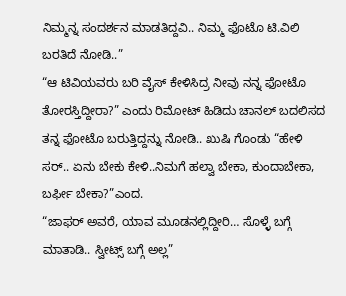ನಿಮ್ಮನ್ನ ಸಂದರ್ಶನ ಮಾಡತಿದ್ದವಿ.. ನಿಮ್ಮ ಫೊಟೊ ಟಿ.ವಿಲಿ ಬರತಿದೆ ನೋಡಿ..”
“ಆ ಟಿವಿಯವರು ಬರಿ ವೈಸ್ ಕೇಳಿಸಿದ್ರ ನೀವು ನನ್ನ ಫೋಟೊ ತೋರಸ್ತಿದ್ದೀರಾ?” ಎಂದು ರಿಮೋಟ್ ಹಿಡಿದು ಚಾನಲ್ ಬದಲಿಸದ ತನ್ನ ಫೋಟೊ ಬರುತ್ತಿದ್ದನ್ನು ನೋಡಿ.. ಖುಷಿ ಗೊಂಡು “ಹೇಳಿ ಸರ್.. ಏನು ಬೇಕು ಕೇಳಿ..ನಿಮಗೆ ಹಲ್ವಾ ಬೇಕಾ, ಕುಂದಾಬೇಕಾ, ಬರ್ಫೀ ಬೇಕಾ?”ಎಂದ.
“ಜಾಫರ್ ಅವರೆ, ಯಾವ ಮೂಡನಲ್ಲಿದ್ದೀರಿ… ಸೊಳ್ಳೆ ಬಗ್ಗೆ ಮಾತಾಡಿ.. ಸ್ವೀಟ್ಸ್ ಬಗ್ಗೆ ಅಲ್ಲ”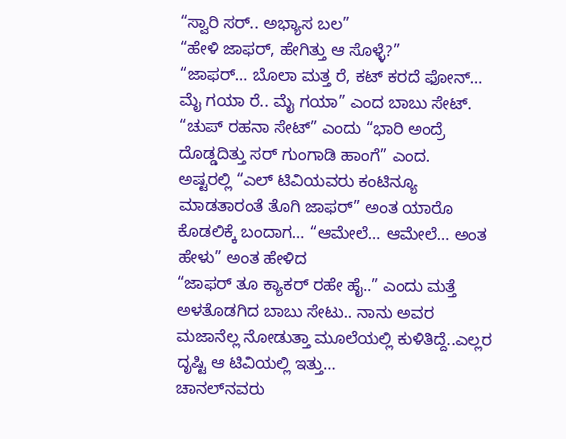“ಸ್ವಾರಿ ಸರ್.. ಅಭ್ಯಾಸ ಬಲ”
“ಹೇಳಿ ಜಾಫರ್, ಹೇಗಿತ್ತು ಆ ಸೊಳ್ಳೆ?”
“ಜಾಫರ್… ಬೊಲಾ ಮತ್ತ ರೆ, ಕಟ್ ಕರದೆ ಫೋನ್… ಮೈ ಗಯಾ ರೆ.. ಮೈ ಗಯಾ” ಎಂದ ಬಾಬು ಸೇಟ್.
“ಚುಪ್ ರಹನಾ ಸೇಟ್” ಎಂದು “ಭಾರಿ ಅಂದ್ರೆ ದೊಡ್ಡದಿತ್ತು ಸರ್ ಗುಂಗಾಡಿ ಹಾಂಗೆ” ಎಂದ.
ಅಷ್ಟರಲ್ಲಿ “ಎಲ್ ಟಿವಿಯವರು ಕಂಟಿನ್ಯೂ ಮಾಡತಾರಂತೆ ತೊಗಿ ಜಾಫರ್” ಅಂತ ಯಾರೊ ಕೊಡಲಿಕ್ಕೆ ಬಂದಾಗ… “ಆಮೇಲೆ… ಆಮೇಲೆ… ಅಂತ ಹೇಳು” ಅಂತ ಹೇಳಿದ
“ಜಾಫರ್ ತೂ ಕ್ಯಾಕರ್ ರಹೇ ಹೈ..” ಎಂದು ಮತ್ತೆ ಅಳತೊಡಗಿದ ಬಾಬು ಸೇಟು.. ನಾನು ಅವರ ಮಜಾನೆಲ್ಲ ನೋಡುತ್ತಾ ಮೂಲೆಯಲ್ಲಿ ಕುಳಿತಿದ್ದೆ..ಎಲ್ಲರ ದೃಷ್ಟಿ ಆ ಟಿವಿಯಲ್ಲಿ ಇತ್ತು…
ಚಾನಲ್‌ನವರು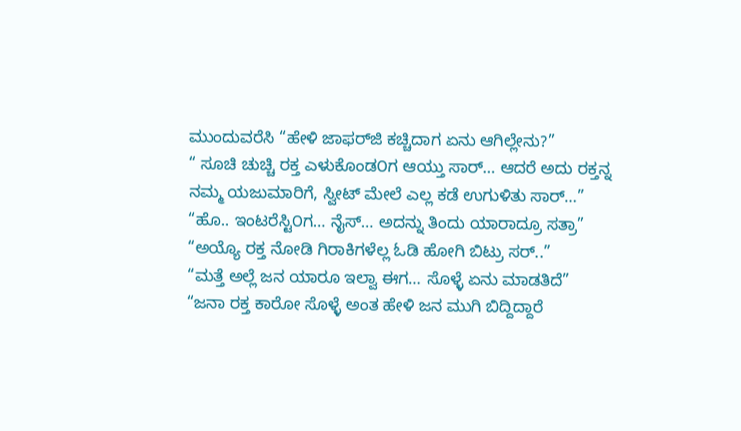ಮುಂದುವರೆಸಿ “ಹೇಳಿ ಜಾಫರ್‌ಜಿ ಕಚ್ಚಿದಾಗ ಏನು ಆಗಿಲ್ಲೇನು?”
“ ಸೂಚಿ ಚುಚ್ಚಿ ರಕ್ತ ಎಳುಕೊಂಡ೦ಗ ಆಯ್ತು ಸಾರ್… ಆದರೆ ಅದು ರಕ್ತನ್ನ ನಮ್ಮ ಯಜುಮಾರಿಗೆ, ಸ್ವೀಟ್ ಮೇಲೆ ಎಲ್ಲ ಕಡೆ ಉಗುಳಿತು ಸಾರ್…”
“ಹೊ.. ಇಂಟರೆಸ್ಟಿ೦ಗ… ನೈಸ್… ಅದನ್ನು ತಿಂದು ಯಾರಾದ್ರೂ ಸತ್ರಾ”
“ಅಯ್ಯೊ ರಕ್ತ ನೋಡಿ ಗಿರಾಕಿಗಳೆಲ್ಲ ಓಡಿ ಹೋಗಿ ಬಿಟ್ರು ಸರ್..”
“ಮತ್ತೆ ಅಲ್ಲೆ ಜನ ಯಾರೂ ಇಲ್ವಾ ಈಗ… ಸೊಳ್ಳೆ ಏನು ಮಾಡತಿದೆ”
“ಜನಾ ರಕ್ತ ಕಾರೋ ಸೊಳ್ಳೆ ಅಂತ ಹೇಳಿ ಜನ ಮುಗಿ ಬಿದ್ದಿದ್ದಾರೆ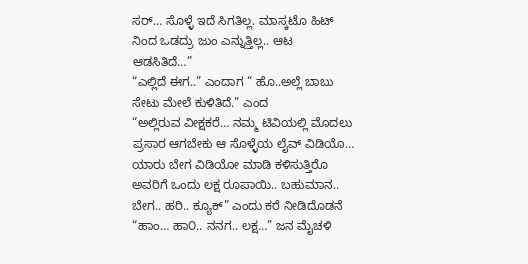ಸರ್… ಸೊಳ್ಳೆ ಇದೆ ಸಿಗತಿಲ್ಲ. ಮಾಸ್ಕಟೊ ಹಿಟ್ ನಿಂದ ಒಡದ್ರು ಜುಂ ಎನ್ನುತ್ತಿಲ್ಲ.. ಆಟ ಆಡಸಿತಿದೆ…”
“ಎಲ್ಲಿದೆ ಈಗ..” ಎಂದಾಗ “ ಹೊ..ಅಲ್ಲೆ ಬಾಬು ಸೇಟು ಮೇಲೆ ಕುಳಿತಿದೆ.” ಎಂದ
“ಅಲ್ಲಿರುವ ವೀಕ್ಷಕರೆ… ನಮ್ಮ ಟಿವಿಯಲ್ಲಿ ಮೊದಲು ಪ್ರಸಾರ ಆಗಬೇಕು ಆ ಸೊಳ್ಳೆಯ ಲೈವ್ ವಿಡಿಯೊ… ಯಾರು ಬೇಗ ವಿಡಿಯೋ ಮಾಡಿ ಕಳಿಸುತ್ತಿರೊ ಅವರಿಗೆ ಒಂದು ಲಕ್ಷ ರೂಪಾಯಿ.. ಬಹುಮಾನ.. ಬೇಗ.. ಹರಿ.. ಕ್ಯೂಕ್” ಎಂದು ಕರೆ ನೀಡಿದೊಡನೆ
“ಹಾಂ… ಹಾ೦.. ನನಗ.. ಲಕ್ಷ…” ಜನ ಮೈಚಳಿ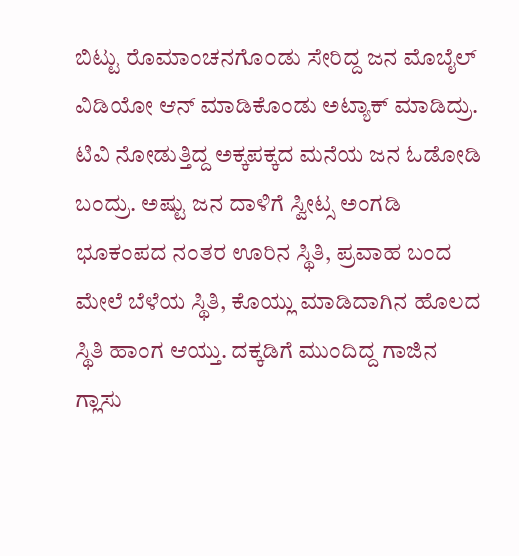ಬಿಟ್ಟು ರೊಮಾಂಚನಗೊ೦ಡು ಸೇರಿದ್ದ ಜನ ಮೊಬೈಲ್ ವಿಡಿಯೋ ಆನ್ ಮಾಡಿಕೊಂಡು ಅಟ್ಯಾಕ್ ಮಾಡಿದ್ರು. ಟಿವಿ ನೋಡುತ್ತಿದ್ದ ಅಕ್ಕಪಕ್ಕದ ಮನೆಯ ಜನ ಓಡೋಡಿ ಬಂದ್ರು. ಅಷ್ಟು ಜನ ದಾಳಿಗೆ ಸ್ವೀಟ್ಸ ಅಂಗಡಿ ಭೂಕಂಪದ ನಂತರ ಊರಿನ ಸ್ಥಿತಿ, ಪ್ರವಾಹ ಬಂದ ಮೇಲೆ ಬೆಳೆಯ ಸ್ಥಿತಿ, ಕೊಯ್ಲು ಮಾಡಿದಾಗಿನ ಹೊಲದ ಸ್ಥಿತಿ ಹಾಂಗ ಆಯ್ತು. ದಕ್ಕಡಿಗೆ ಮುಂದಿದ್ದ ಗಾಜಿನ ಗ್ಲಾಸು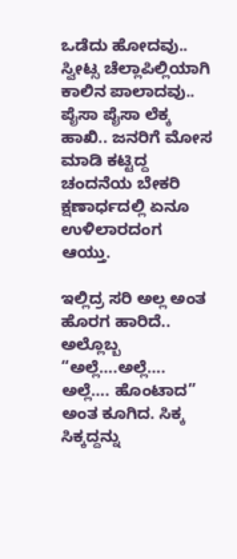ಒಡೆದು ಹೋದವು.. ಸ್ವೀಟ್ಸ ಚೆಲ್ಲಾಪಿಲ್ಲಿಯಾಗಿ ಕಾಲಿನ ಪಾಲಾದವು.. ಪೈಸಾ ಪೈಸಾ ಲೆಕ್ಕ ಹಾಖಿ.. ಜನರಿಗೆ ಮೋಸ ಮಾಡಿ ಕಟ್ಟಿದ್ದ ಚಂದನೆಯ ಬೇಕರಿ ಕ್ಷಣಾರ್ಧದಲ್ಲಿ ಏನೂ ಉಳಿಲಾರದಂಗ ಆಯ್ತು.

ಇಲ್ಲಿದ್ರ ಸರಿ ಅಲ್ಲ ಅಂತ ಹೊರಗ ಹಾರಿದೆ.. ಅಲ್ಲೊಬ್ಬ “ಅಲ್ಲೆ….ಅಲ್ಲೆ…. ಅಲ್ಲೆ…. ಹೊಂಟಾದ” ಅಂತ ಕೂಗಿದ. ಸಿಕ್ಕ ಸಿಕ್ಕದ್ದನ್ನು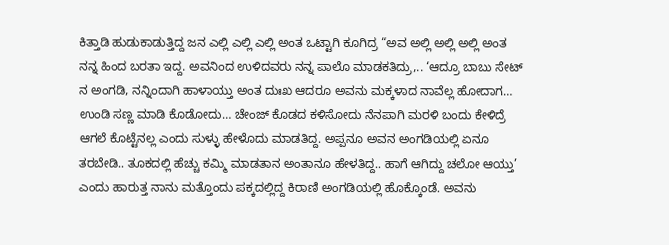ಕಿತ್ತಾಡಿ ಹುಡುಕಾಡುತ್ತಿದ್ದ ಜನ ಎಲ್ಲಿ ಎಲ್ಲಿ ಎಲ್ಲಿ ಅಂತ ಒಟ್ಟಾಗಿ ಕೂಗಿದ್ರ “ಅವ ಅಲ್ಲಿ ಅಲ್ಲಿ ಅಲ್ಲಿ ಅಂತ ನನ್ನ ಹಿಂದ ಬರತಾ ಇದ್ದ. ಅವನಿಂದ ಉಳಿದವರು ನನ್ನ ಪಾಲೊ ಮಾಡಕತಿದ್ರು,.. ‘ಆದ್ರೂ ಬಾಬು ಸೇಟ್ ನ ಅಂಗಡಿ, ನನ್ನಿಂದಾಗಿ ಹಾಳಾಯ್ತು ಅಂತ ದುಃಖ ಆದರೂ ಅವನು ಮಕ್ಕಳಾದ ನಾವೆಲ್ಲ ಹೋದಾಗ… ಉಂಡಿ ಸಣ್ಣ ಮಾಡಿ ಕೊಡೋದು… ಚೇಂಜ್ ಕೊಡದ ಕಳಿಸೋದು ನೆನಪಾಗಿ ಮರಳಿ ಬಂದು ಕೇಳಿದ್ರೆ ಆಗಲೆ ಕೊಟ್ಟೆನಲ್ಲ ಎಂದು ಸುಳ್ಳು ಹೇಳೊದು ಮಾಡತಿದ್ದ. ಅಪ್ಪನೂ ಅವನ ಅಂಗಡಿಯಲ್ಲಿ ಏನೂ ತರಬೇಡಿ.. ತೂಕದಲ್ಲಿ ಹೆಚ್ಚು ಕಮ್ಮಿ ಮಾಡತಾನ ಅಂತಾನೂ ಹೇಳತಿದ್ದ.. ಹಾಗೆ ಆಗಿದ್ದು ಚಲೋ ಆಯ್ತು’ ಎಂದು ಹಾರುತ್ತ ನಾನು ಮತ್ತೊಂದು ಪಕ್ಕದಲ್ಲಿದ್ದ ಕಿರಾಣಿ ಅಂಗಡಿಯಲ್ಲಿ ಹೊಕ್ಕೊಂಡೆ. ಅವನು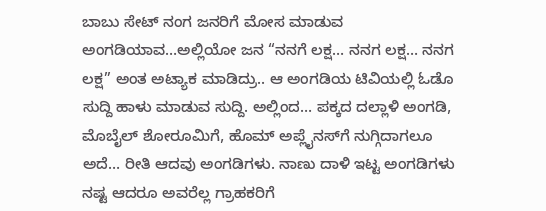ಬಾಬು ಸೇಟ್ ನಂಗ ಜನರಿಗೆ ಮೋಸ ಮಾಡುವ ಅಂಗಡಿಯಾವ…ಅಲ್ಲಿಯೋ ಜನ “ನನಗೆ ಲಕ್ಷ… ನನಗ ಲಕ್ಷ… ನನಗ ಲಕ್ಷ” ಅಂತ ಅಟ್ಯಾಕ ಮಾಡಿದ್ರು.. ಆ ಅಂಗಡಿಯ ಟಿವಿಯಲ್ಲಿ ಓಡೊ ಸುದ್ದಿ ಹಾಳು ಮಾಡುವ ಸುದ್ದಿ. ಅಲ್ಲಿಂದ… ಪಕ್ಕದ ದಲ್ಲಾಳಿ ಅಂಗಡಿ, ಮೊಬೈಲ್ ಶೋರೂಮಿಗೆ, ಹೊಮ್ ಅಪ್ಲೈನಸ್‌ಗೆ ನುಗ್ಗಿದಾಗಲೂ ಅದೆ… ರೀತಿ ಆದವು ಅಂಗಡಿಗಳು. ನಾಣು ದಾಳಿ ಇಟ್ಟ ಅಂಗಡಿಗಳು ನಷ್ಟ ಆದರೂ ಅವರೆಲ್ಲ ಗ್ರಾಹಕರಿಗೆ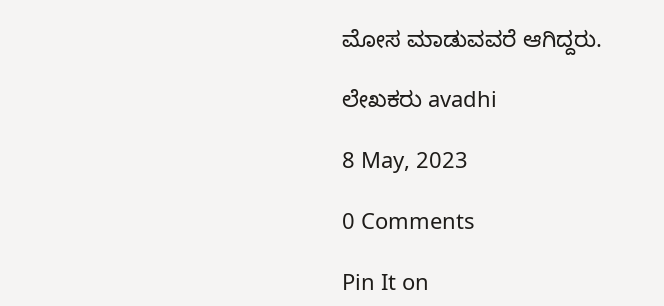ಮೋಸ ಮಾಡುವವರೆ ಆಗಿದ್ದರು.

ಲೇಖಕರು avadhi

8 May, 2023

0 Comments

Pin It on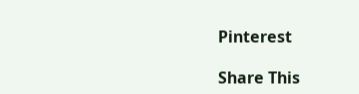Pinterest

Share This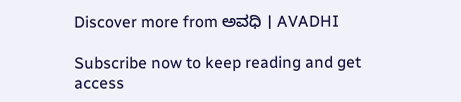Discover more from ಅವಧಿ । AVADHI

Subscribe now to keep reading and get access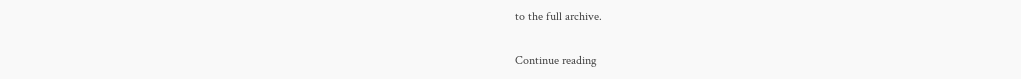to the full archive.

Continue reading